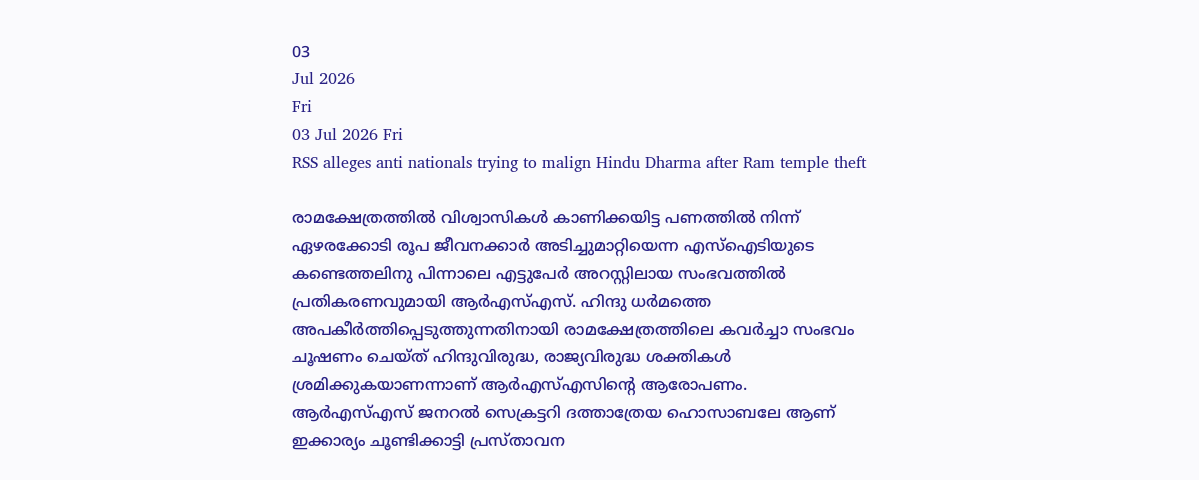03
Jul 2026
Fri
03 Jul 2026 Fri
RSS alleges anti nationals trying to malign Hindu Dharma after Ram temple theft

രാമക്ഷേത്രത്തില്‍ വിശ്വാസികള്‍ കാണിക്കയിട്ട പണത്തില്‍ നിന്ന് ഏഴരക്കോടി രൂപ ജീവനക്കാര്‍ അടിച്ചുമാറ്റിയെന്ന എസ്‌ഐടിയുടെ കണ്ടെത്തലിനു പിന്നാലെ എട്ടുപേര്‍ അറസ്റ്റിലായ സംഭവത്തില്‍ പ്രതികരണവുമായി ആര്‍എസ്എസ്. ഹിന്ദു ധര്‍മത്തെ അപകീര്‍ത്തിപ്പെടുത്തുന്നതിനായി രാമക്ഷേത്രത്തിലെ കവര്‍ച്ചാ സംഭവം ചൂഷണം ചെയ്ത് ഹിന്ദുവിരുദ്ധ, രാജ്യവിരുദ്ധ ശക്തികള്‍ ശ്രമിക്കുകയാണന്നാണ് ആര്‍എസ്എസിന്റെ ആരോപണം. ആര്‍എസ്എസ് ജനറല്‍ സെക്രട്ടറി ദത്താത്രേയ ഹൊസാബലേ ആണ് ഇക്കാര്യം ചൂണ്ടിക്കാട്ടി പ്രസ്താവന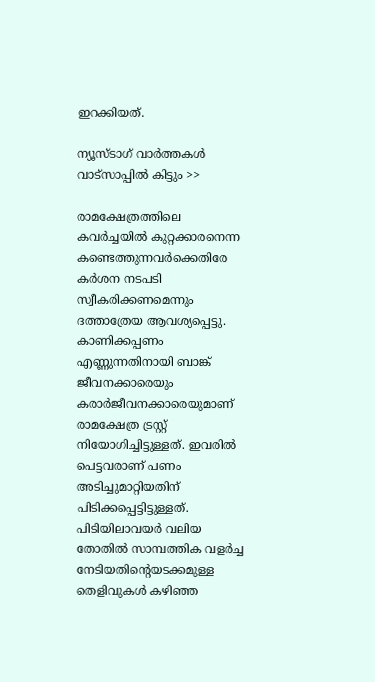ഇറക്കിയത്.

ന്യൂസ്ടാഗ് വാര്‍ത്തകള്‍ വാട്‌സാപ്പില്‍ കിട്ടും >>

രാമക്ഷേത്രത്തിലെ കവര്‍ച്ചയില്‍ കുറ്റക്കാരനെന്ന കണ്ടെത്തുന്നവര്‍ക്കെതിരേ കര്‍ശന നടപടി സ്വീകരിക്കണമെന്നും ദത്താത്രേയ ആവശ്യപ്പെട്ടു. കാണിക്കപ്പണം എണ്ണുന്നതിനായി ബാങ്ക് ജീവനക്കാരെയും കരാര്‍ജീവനക്കാരെയുമാണ് രാമക്ഷേത്ര ട്രസ്റ്റ് നിയോഗിച്ചിട്ടുള്ളത്. ഇവരില്‍ പെട്ടവരാണ് പണം അടിച്ചുമാറ്റിയതിന് പിടിക്കപ്പെട്ടിട്ടുള്ളത്. പിടിയിലാവയര്‍ വലിയ തോതില്‍ സാമ്പത്തിക വളര്‍ച്ച നേടിയതിന്റെയടക്കമുള്ള തെളിവുകള്‍ കഴിഞ്ഞ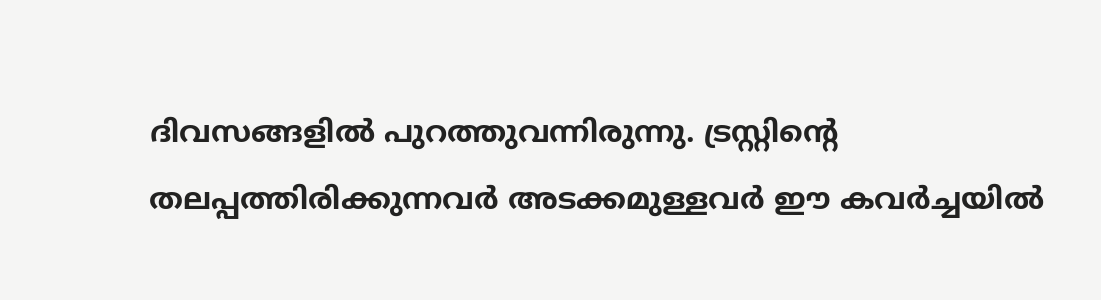ദിവസങ്ങളില്‍ പുറത്തുവന്നിരുന്നു. ട്രസ്റ്റിന്റെ തലപ്പത്തിരിക്കുന്നവര്‍ അടക്കമുള്ളവര്‍ ഈ കവര്‍ച്ചയില്‍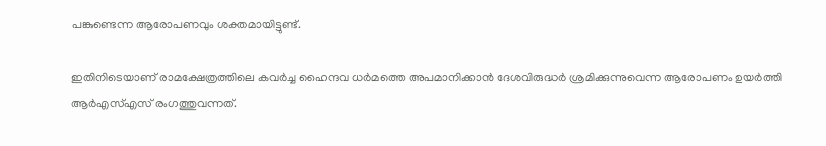പങ്കുണ്ടെന്ന ആരോപണവും ശക്തമായിട്ടുണ്ട്.

ഇതിനിടെയാണ് രാമക്ഷേത്രത്തിലെ കവര്‍ച്ച ഹൈന്ദവ ധര്‍മത്തെ അപമാനിക്കാന്‍ ദേശവിരുദ്ധര്‍ ശ്രമിക്കുന്നുവെന്ന ആരോപണം ഉയര്‍ത്തി ആര്‍എസ്എസ് രംഗത്തുവന്നത്.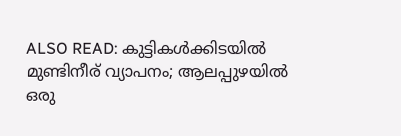ALSO READ: കുട്ടികള്‍ക്കിടയില്‍ മുണ്ടിനീര് വ്യാപനം; ആലപ്പുഴയില്‍ ഒരു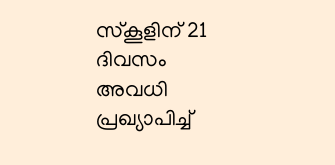സ്‌കൂളിന് 21 ദിവസം അവധി പ്രഖ്യാപിച്ച്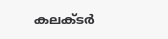കലക്ടര്‍